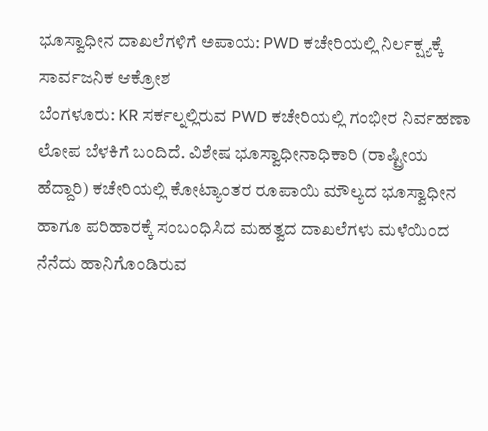ಭೂಸ್ವಾಧೀನ ದಾಖಲೆಗಳಿಗೆ ಅಪಾಯ: PWD ಕಚೇರಿಯಲ್ಲಿ ನಿರ್ಲಕ್ಷ್ಯಕ್ಕೆ ಸಾರ್ವಜನಿಕ ಆಕ್ರೋಶ
ಬೆಂಗಳೂರು: KR ಸರ್ಕಲ್ನಲ್ಲಿರುವ PWD ಕಚೇರಿಯಲ್ಲಿ ಗಂಭೀರ ನಿರ್ವಹಣಾ ಲೋಪ ಬೆಳಕಿಗೆ ಬಂದಿದೆ. ವಿಶೇಷ ಭೂಸ್ವಾಧೀನಾಧಿಕಾರಿ (ರಾಷ್ಟ್ರೀಯ ಹೆದ್ದಾರಿ) ಕಚೇರಿಯಲ್ಲಿ ಕೋಟ್ಯಾಂತರ ರೂಪಾಯಿ ಮೌಲ್ಯದ ಭೂಸ್ವಾಧೀನ ಹಾಗೂ ಪರಿಹಾರಕ್ಕೆ ಸಂಬಂಧಿಸಿದ ಮಹತ್ವದ ದಾಖಲೆಗಳು ಮಳೆಯಿಂದ ನೆನೆದು ಹಾನಿಗೊಂಡಿರುವ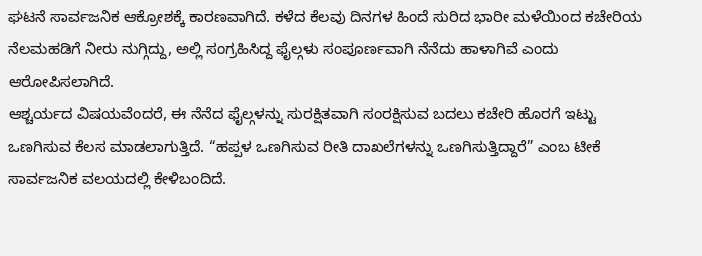ಘಟನೆ ಸಾರ್ವಜನಿಕ ಆಕ್ರೋಶಕ್ಕೆ ಕಾರಣವಾಗಿದೆ. ಕಳೆದ ಕೆಲವು ದಿನಗಳ ಹಿಂದೆ ಸುರಿದ ಭಾರೀ ಮಳೆಯಿಂದ ಕಚೇರಿಯ ನೆಲಮಹಡಿಗೆ ನೀರು ನುಗ್ಗಿದ್ದು, ಅಲ್ಲಿ ಸಂಗ್ರಹಿಸಿದ್ದ ಫೈಲ್ಗಳು ಸಂಪೂರ್ಣವಾಗಿ ನೆನೆದು ಹಾಳಾಗಿವೆ ಎಂದು ಆರೋಪಿಸಲಾಗಿದೆ.
ಆಶ್ಚರ್ಯದ ವಿಷಯವೆಂದರೆ, ಈ ನೆನೆದ ಫೈಲ್ಗಳನ್ನು ಸುರಕ್ಷಿತವಾಗಿ ಸಂರಕ್ಷಿಸುವ ಬದಲು ಕಚೇರಿ ಹೊರಗೆ ಇಟ್ಟು ಒಣಗಿಸುವ ಕೆಲಸ ಮಾಡಲಾಗುತ್ತಿದೆ. “ಹಪ್ಪಳ ಒಣಗಿಸುವ ರೀತಿ ದಾಖಲೆಗಳನ್ನು ಒಣಗಿಸುತ್ತಿದ್ದಾರೆ” ಎಂಬ ಟೀಕೆ ಸಾರ್ವಜನಿಕ ವಲಯದಲ್ಲಿ ಕೇಳಿಬಂದಿದೆ.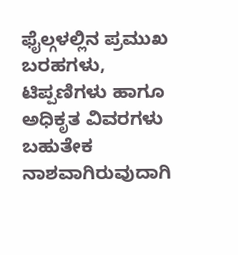ಫೈಲ್ಗಳಲ್ಲಿನ ಪ್ರಮುಖ ಬರಹಗಳು, ಟಿಪ್ಪಣಿಗಳು ಹಾಗೂ ಅಧಿಕೃತ ವಿವರಗಳು ಬಹುತೇಕ ನಾಶವಾಗಿರುವುದಾಗಿ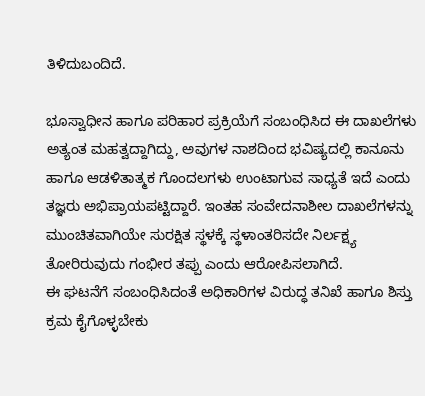ತಿಳಿದುಬಂದಿದೆ.

ಭೂಸ್ವಾಧೀನ ಹಾಗೂ ಪರಿಹಾರ ಪ್ರಕ್ರಿಯೆಗೆ ಸಂಬಂಧಿಸಿದ ಈ ದಾಖಲೆಗಳು ಅತ್ಯಂತ ಮಹತ್ವದ್ದಾಗಿದ್ದು, ಅವುಗಳ ನಾಶದಿಂದ ಭವಿಷ್ಯದಲ್ಲಿ ಕಾನೂನು ಹಾಗೂ ಆಡಳಿತಾತ್ಮಕ ಗೊಂದಲಗಳು ಉಂಟಾಗುವ ಸಾಧ್ಯತೆ ಇದೆ ಎಂದು ತಜ್ಞರು ಅಭಿಪ್ರಾಯಪಟ್ಟಿದ್ದಾರೆ. ಇಂತಹ ಸಂವೇದನಾಶೀಲ ದಾಖಲೆಗಳನ್ನು ಮುಂಚಿತವಾಗಿಯೇ ಸುರಕ್ಷಿತ ಸ್ಥಳಕ್ಕೆ ಸ್ಥಳಾಂತರಿಸದೇ ನಿರ್ಲಕ್ಷ್ಯ ತೋರಿರುವುದು ಗಂಭೀರ ತಪ್ಪು ಎಂದು ಆರೋಪಿಸಲಾಗಿದೆ.
ಈ ಘಟನೆಗೆ ಸಂಬಂಧಿಸಿದಂತೆ ಅಧಿಕಾರಿಗಳ ವಿರುದ್ಧ ತನಿಖೆ ಹಾಗೂ ಶಿಸ್ತು ಕ್ರಮ ಕೈಗೊಳ್ಳಬೇಕು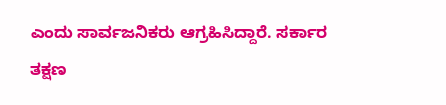ಎಂದು ಸಾರ್ವಜನಿಕರು ಆಗ್ರಹಿಸಿದ್ದಾರೆ. ಸರ್ಕಾರ ತಕ್ಷಣ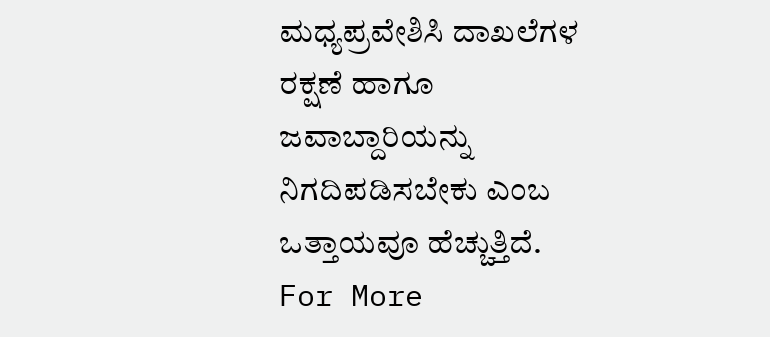ಮಧ್ಯಪ್ರವೇಶಿಸಿ ದಾಖಲೆಗಳ ರಕ್ಷಣೆ ಹಾಗೂ ಜವಾಬ್ದಾರಿಯನ್ನು ನಿಗದಿಪಡಿಸಬೇಕು ಎಂಬ ಒತ್ತಾಯವೂ ಹೆಚ್ಚುತ್ತಿದೆ.
For More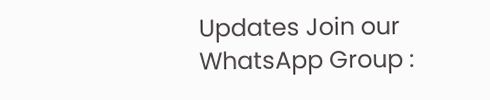Updates Join our WhatsApp Group :